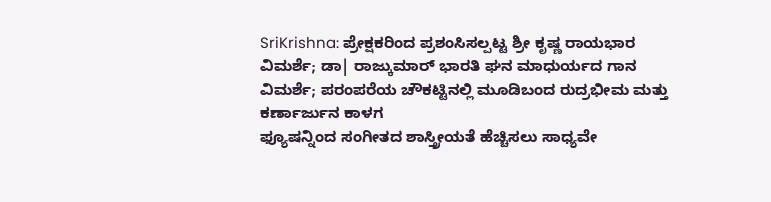SriKrishna: ಪ್ರೇಕ್ಷಕರಿಂದ ಪ್ರಶಂಸಿಸಲ್ಪಟ್ಟ ಶ್ರೀ ಕೃಷ್ಣ ರಾಯಭಾರ
ವಿಮರ್ಶೆ; ಡಾ| ರಾಜ್ಕುಮಾರ್ ಭಾರತಿ ಘನ ಮಾಧುರ್ಯದ ಗಾನ
ವಿಮರ್ಶೆ; ಪರಂಪರೆಯ ಚೌಕಟ್ಟಿನಲ್ಲಿ ಮೂಡಿಬಂದ ರುದ್ರಭೀಮ ಮತ್ತು ಕರ್ಣಾರ್ಜುನ ಕಾಳಗ
ಫ್ಯೂಷನ್ನಿಂದ ಸಂಗೀತದ ಶಾಸ್ತ್ರೀಯತೆ ಹೆಚ್ಚಿಸಲು ಸಾಧ್ಯವೇ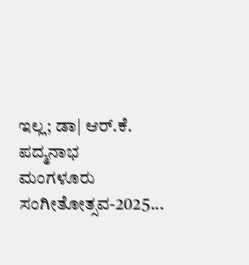ಇಲ್ಲ; ಡಾ| ಆರ್.ಕೆ. ಪದ್ಮನಾಭ
ಮಂಗಳೂರು ಸಂಗೀತೋತ್ಸವ-2025...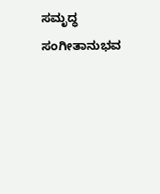ಸಮೃದ್ಧ ಸಂಗೀತಾನುಭವ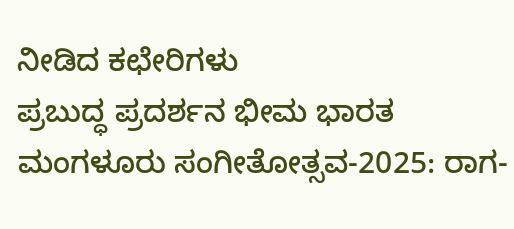ನೀಡಿದ ಕಛೇರಿಗಳು
ಪ್ರಬುದ್ಧ ಪ್ರದರ್ಶನ ಭೀಮ ಭಾರತ
ಮಂಗಳೂರು ಸಂಗೀತೋತ್ಸವ-2025: ರಾಗ-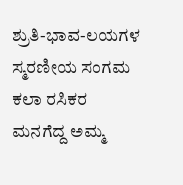ಶ್ರುತಿ-ಭಾವ-ಲಯಗಳ ಸ್ಮರಣೀಯ ಸಂಗಮ
ಕಲಾ ರಸಿಕರ ಮನಗೆದ್ದ ಅಮ್ಮ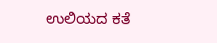ಉಲಿಯದ ಕತೆ